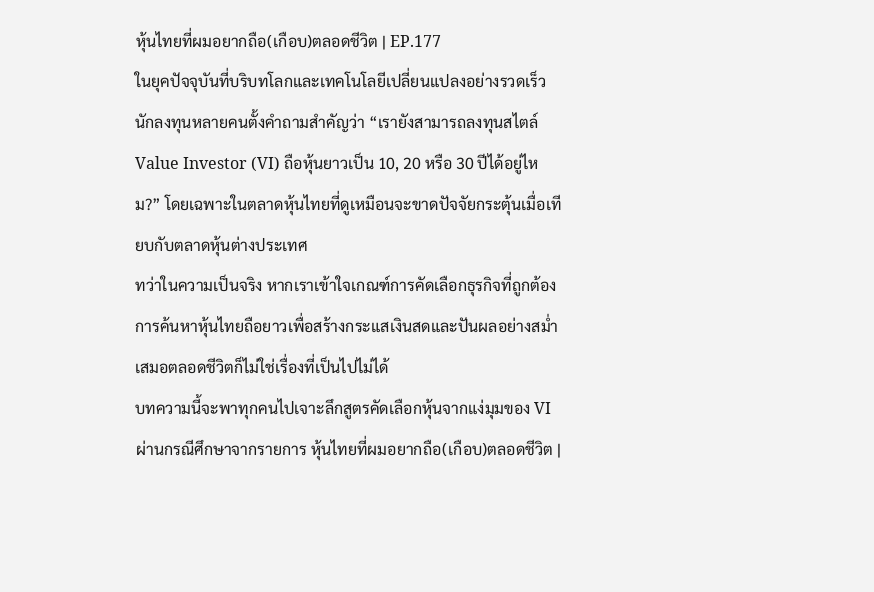หุ้นไทยที่ผมอยากถือ(เกือบ)ตลอดชีวิต | EP.177
ในยุคปัจจุบันที่บริบทโลกและเทคโนโลยีเปลี่ยนแปลงอย่างรวดเร็ว นักลงทุนหลายคนตั้งคำถามสำคัญว่า “เรายังสามารถลงทุนสไตล์ Value Investor (VI) ถือหุ้นยาวเป็น 10, 20 หรือ 30 ปีได้อยู่ไหม?” โดยเฉพาะในตลาดหุ้นไทยที่ดูเหมือนจะขาดปัจจัยกระตุ้นเมื่อเทียบกับตลาดหุ้นต่างประเทศ
ทว่าในความเป็นจริง หากเราเข้าใจเกณฑ์การคัดเลือกธุรกิจที่ถูกต้อง การค้นหาหุ้นไทยถือยาวเพื่อสร้างกระแสเงินสดและปันผลอย่างสม่ำเสมอตลอดชีวิตก็ไม่ใช่เรื่องที่เป็นไปไม่ได้
บทความนี้จะพาทุกคนไปเจาะลึกสูตรคัดเลือกหุ้นจากแง่มุมของ VI ผ่านกรณีศึกษาจากรายการ หุ้นไทยที่ผมอยากถือ(เกือบ)ตลอดชีวิต |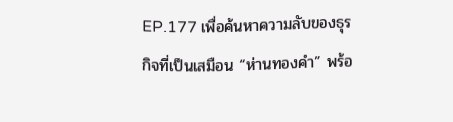EP.177 เพื่อค้นหาความลับของธุรกิจที่เป็นเสมือน “ห่านทองคำ” พร้อ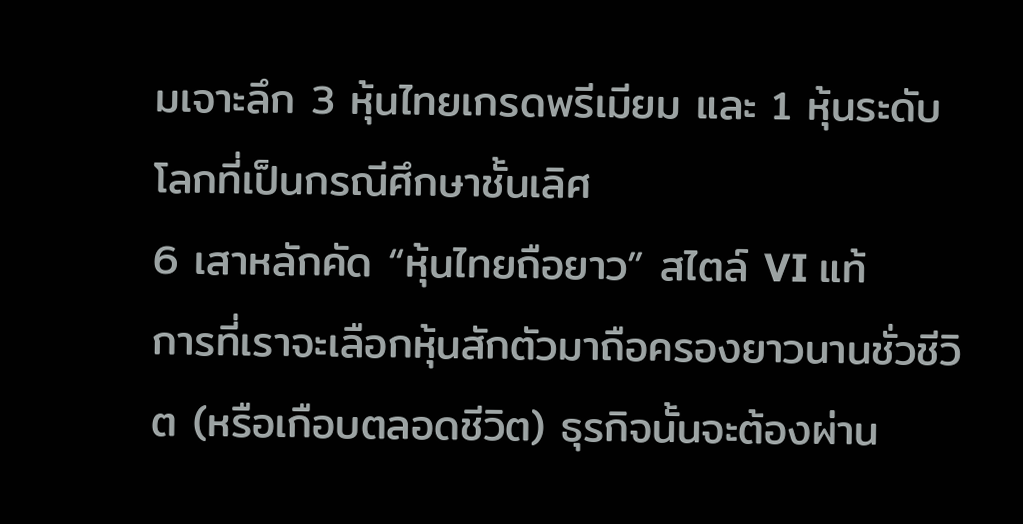มเจาะลึก 3 หุ้นไทยเกรดพรีเมียม และ 1 หุ้นระดับโลกที่เป็นกรณีศึกษาชั้นเลิศ
6 เสาหลักคัด “หุ้นไทยถือยาว” สไตล์ VI แท้
การที่เราจะเลือกหุ้นสักตัวมาถือครองยาวนานชั่วชีวิต (หรือเกือบตลอดชีวิต) ธุรกิจนั้นจะต้องผ่าน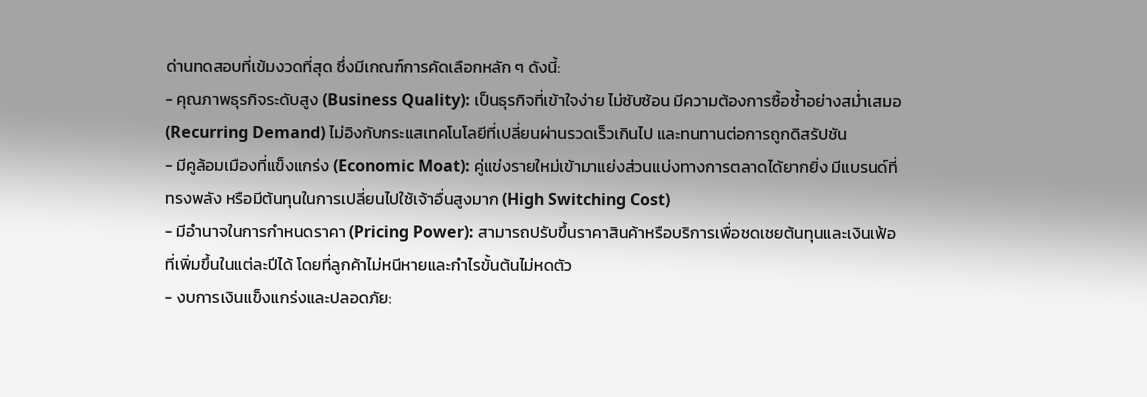ด่านทดสอบที่เข้มงวดที่สุด ซึ่งมีเกณฑ์การคัดเลือกหลัก ๆ ดังนี้:
- คุณภาพธุรกิจระดับสูง (Business Quality): เป็นธุรกิจที่เข้าใจง่าย ไม่ซับซ้อน มีความต้องการซื้อซ้ำอย่างสม่ำเสมอ (Recurring Demand) ไม่อิงกับกระแสเทคโนโลยีที่เปลี่ยนผ่านรวดเร็วเกินไป และทนทานต่อการถูกดิสรัปชัน
- มีคูล้อมเมืองที่แข็งแกร่ง (Economic Moat): คู่แข่งรายใหม่เข้ามาแย่งส่วนแบ่งทางการตลาดได้ยากยิ่ง มีแบรนด์ที่ทรงพลัง หรือมีต้นทุนในการเปลี่ยนไปใช้เจ้าอื่นสูงมาก (High Switching Cost)
- มีอำนาจในการกำหนดราคา (Pricing Power): สามารถปรับขึ้นราคาสินค้าหรือบริการเพื่อชดเชยต้นทุนและเงินเฟ้อที่เพิ่มขึ้นในแต่ละปีได้ โดยที่ลูกค้าไม่หนีหายและกำไรขั้นต้นไม่หดตัว
- งบการเงินแข็งแกร่งและปลอดภัย: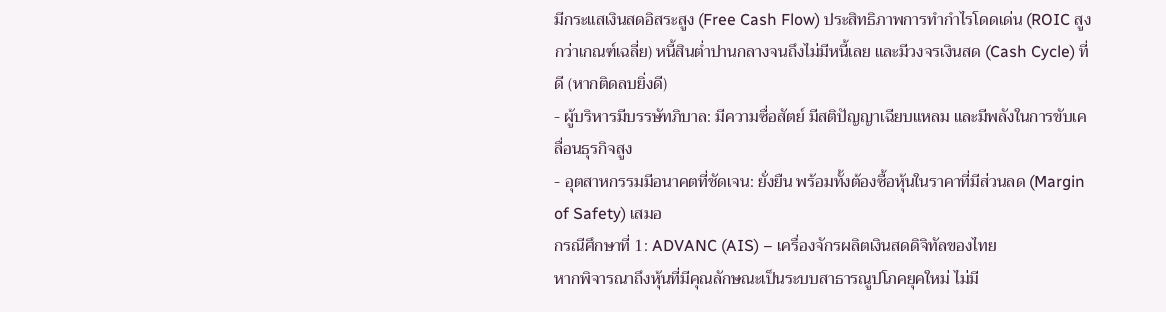มีกระแสเงินสดอิสระสูง (Free Cash Flow) ประสิทธิภาพการทำกำไรโดดเด่น (ROIC สูงกว่าเกณฑ์เฉลี่ย) หนี้สินต่ำปานกลางจนถึงไม่มีหนี้เลย และมีวงจรเงินสด (Cash Cycle) ที่ดี (หากติดลบยิ่งดี)
- ผู้บริหารมีบรรษัทภิบาล: มีความซื่อสัตย์ มีสติปัญญาเฉียบแหลม และมีพลังในการขับเคลื่อนธุรกิจสูง
- อุตสาหกรรมมีอนาคตที่ชัดเจน: ยั่งยืน พร้อมทั้งต้องซื้อหุ้นในราคาที่มีส่วนลด (Margin of Safety) เสมอ
กรณีศึกษาที่ 1: ADVANC (AIS) – เครื่องจักรผลิตเงินสดดิจิทัลของไทย
หากพิจารณาถึงหุ้นที่มีคุณลักษณะเป็นระบบสาธารณูปโภคยุคใหม่ ไม่มี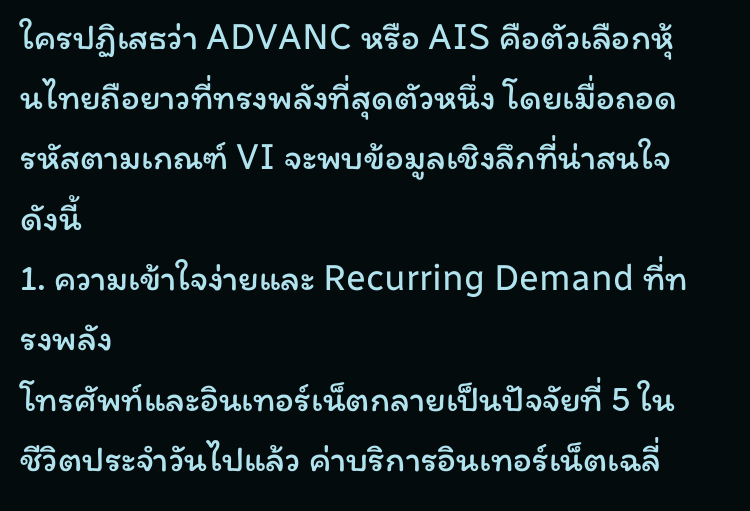ใครปฏิเสธว่า ADVANC หรือ AIS คือตัวเลือกหุ้นไทยถือยาวที่ทรงพลังที่สุดตัวหนึ่ง โดยเมื่อถอดรหัสตามเกณฑ์ VI จะพบข้อมูลเชิงลึกที่น่าสนใจ ดังนี้
1. ความเข้าใจง่ายและ Recurring Demand ที่ทรงพลัง
โทรศัพท์และอินเทอร์เน็ตกลายเป็นปัจจัยที่ 5 ในชีวิตประจำวันไปแล้ว ค่าบริการอินเทอร์เน็ตเฉลี่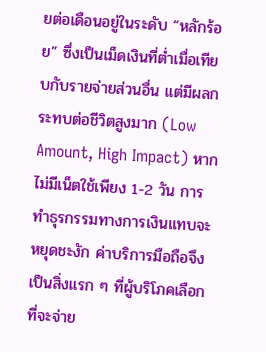ยต่อเดือนอยู่ในระดับ “หลักร้อย” ซึ่งเป็นเม็ดเงินที่ต่ำเมื่อเทียบกับรายจ่ายส่วนอื่น แต่มีผลกระทบต่อชีวิตสูงมาก (Low Amount, High Impact) หากไม่มีเน็ตใช้เพียง 1-2 วัน การทำธุรกรรมทางการเงินแทบจะหยุดชะงัก ค่าบริการมือถือจึงเป็นสิ่งแรก ๆ ที่ผู้บริโภคเลือกที่จะจ่าย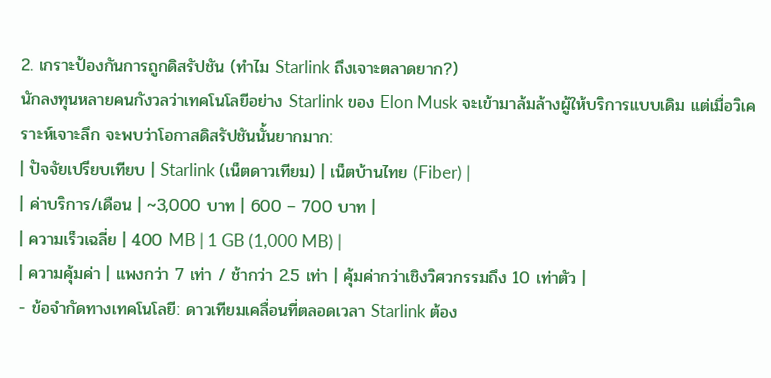2. เกราะป้องกันการถูกดิสรัปชัน (ทำไม Starlink ถึงเจาะตลาดยาก?)
นักลงทุนหลายคนกังวลว่าเทคโนโลยีอย่าง Starlink ของ Elon Musk จะเข้ามาล้มล้างผู้ให้บริการแบบเดิม แต่เมื่อวิเคราะห์เจาะลึก จะพบว่าโอกาสดิสรัปชันนั้นยากมาก:
| ปัจจัยเปรียบเทียบ | Starlink (เน็ตดาวเทียม) | เน็ตบ้านไทย (Fiber) |
| ค่าบริการ/เดือน | ~3,000 บาท | 600 – 700 บาท |
| ความเร็วเฉลี่ย | 400 MB | 1 GB (1,000 MB) |
| ความคุ้มค่า | แพงกว่า 7 เท่า / ช้ากว่า 2.5 เท่า | คุ้มค่ากว่าเชิงวิศวกรรมถึง 10 เท่าตัว |
- ข้อจำกัดทางเทคโนโลยี: ดาวเทียมเคลื่อนที่ตลอดเวลา Starlink ต้อง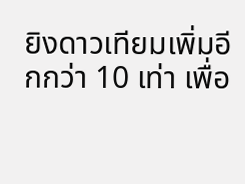ยิงดาวเทียมเพิ่มอีกกว่า 10 เท่า เพื่อ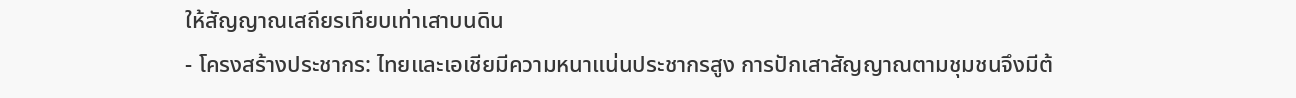ให้สัญญาณเสถียรเทียบเท่าเสาบนดิน
- โครงสร้างประชากร: ไทยและเอเชียมีความหนาแน่นประชากรสูง การปักเสาสัญญาณตามชุมชนจึงมีต้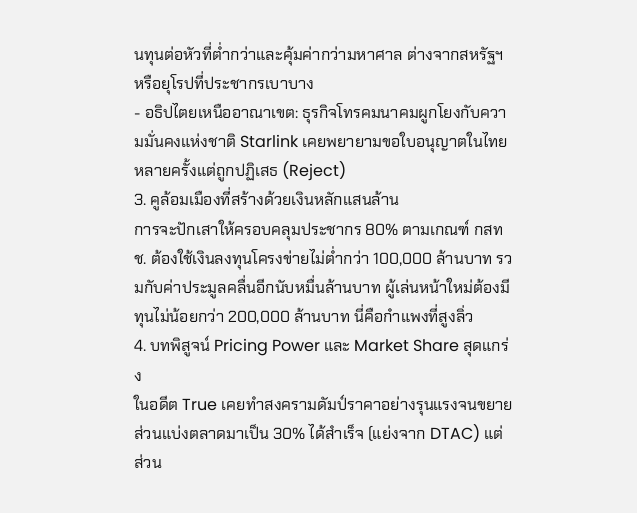นทุนต่อหัวที่ต่ำกว่าและคุ้มค่ากว่ามหาศาล ต่างจากสหรัฐฯ หรือยุโรปที่ประชากรเบาบาง
- อธิปไตยเหนืออาณาเขต: ธุรกิจโทรคมนาคมผูกโยงกับความมั่นคงแห่งชาติ Starlink เคยพยายามขอใบอนุญาตในไทยหลายครั้งแต่ถูกปฏิเสธ (Reject)
3. คูล้อมเมืองที่สร้างด้วยเงินหลักแสนล้าน
การจะปักเสาให้ครอบคลุมประชากร 80% ตามเกณฑ์ กสทช. ต้องใช้เงินลงทุนโครงข่ายไม่ต่ำกว่า 100,000 ล้านบาท รวมกับค่าประมูลคลื่นอีกนับหมื่นล้านบาท ผู้เล่นหน้าใหม่ต้องมีทุนไม่น้อยกว่า 200,000 ล้านบาท นี่คือกำแพงที่สูงลิ่ว
4. บทพิสูจน์ Pricing Power และ Market Share สุดแกร่ง
ในอดีต True เคยทำสงครามดัมป์ราคาอย่างรุนแรงจนขยายส่วนแบ่งตลาดมาเป็น 30% ได้สำเร็จ (แย่งจาก DTAC) แต่ ส่วน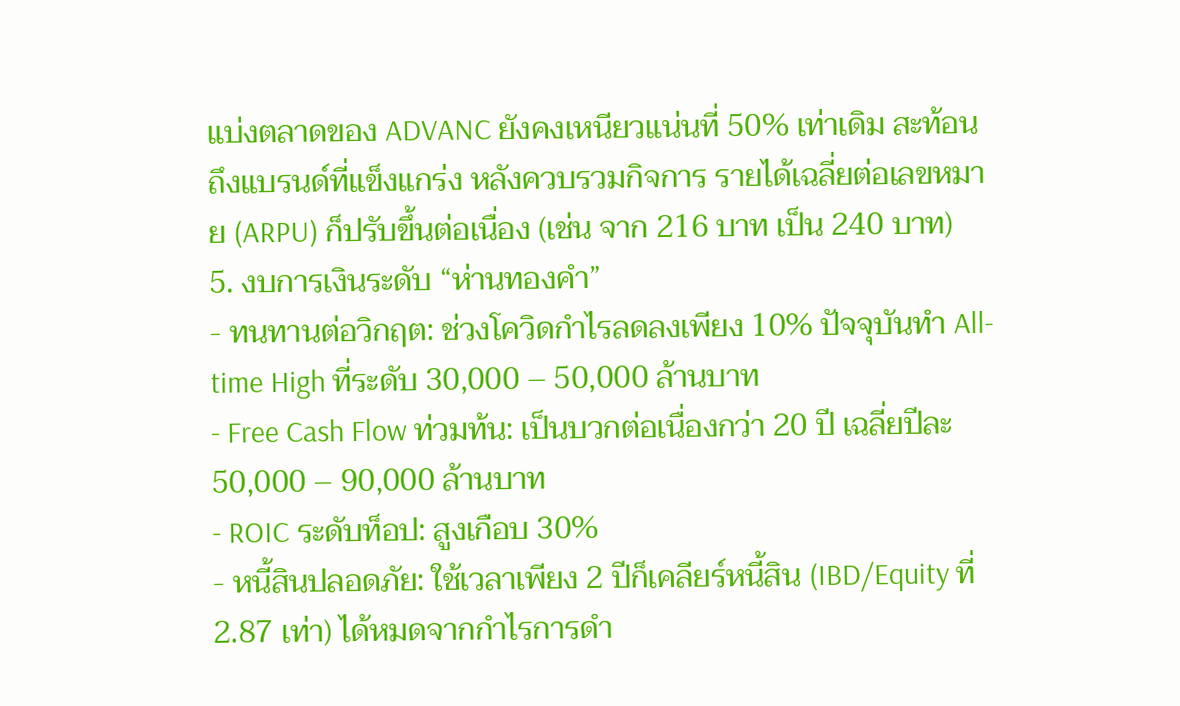แบ่งตลาดของ ADVANC ยังคงเหนียวแน่นที่ 50% เท่าเดิม สะท้อนถึงแบรนด์ที่แข็งแกร่ง หลังควบรวมกิจการ รายได้เฉลี่ยต่อเลขหมาย (ARPU) ก็ปรับขึ้นต่อเนื่อง (เช่น จาก 216 บาท เป็น 240 บาท)
5. งบการเงินระดับ “ห่านทองคำ”
- ทนทานต่อวิกฤต: ช่วงโควิดกำไรลดลงเพียง 10% ปัจจุบันทำ All-time High ที่ระดับ 30,000 – 50,000 ล้านบาท
- Free Cash Flow ท่วมท้น: เป็นบวกต่อเนื่องกว่า 20 ปี เฉลี่ยปีละ 50,000 – 90,000 ล้านบาท
- ROIC ระดับท็อป: สูงเกือบ 30%
- หนี้สินปลอดภัย: ใช้เวลาเพียง 2 ปีก็เคลียร์หนี้สิน (IBD/Equity ที่ 2.87 เท่า) ได้หมดจากกำไรการดำ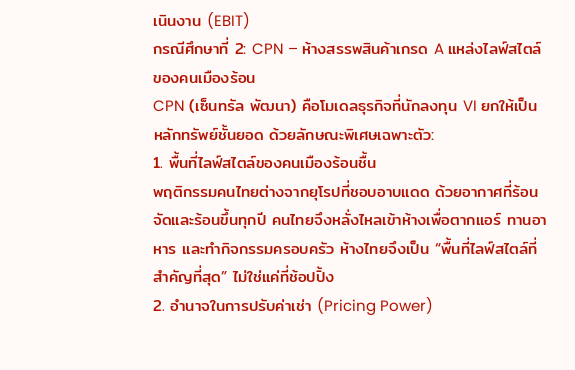เนินงาน (EBIT)
กรณีศึกษาที่ 2: CPN – ห้างสรรพสินค้าเกรด A แหล่งไลฟ์สไตล์ของคนเมืองร้อน
CPN (เซ็นทรัล พัฒนา) คือโมเดลธุรกิจที่นักลงทุน VI ยกให้เป็นหลักทรัพย์ชั้นยอด ด้วยลักษณะพิเศษเฉพาะตัว:
1. พื้นที่ไลฟ์สไตล์ของคนเมืองร้อนชื้น
พฤติกรรมคนไทยต่างจากยุโรปที่ชอบอาบแดด ด้วยอากาศที่ร้อนจัดและร้อนขึ้นทุกปี คนไทยจึงหลั่งไหลเข้าห้างเพื่อตากแอร์ ทานอาหาร และทำกิจกรรมครอบครัว ห้างไทยจึงเป็น “พื้นที่ไลฟ์สไตล์ที่สำคัญที่สุด” ไม่ใช่แค่ที่ช้อปปิ้ง
2. อำนาจในการปรับค่าเช่า (Pricing Power)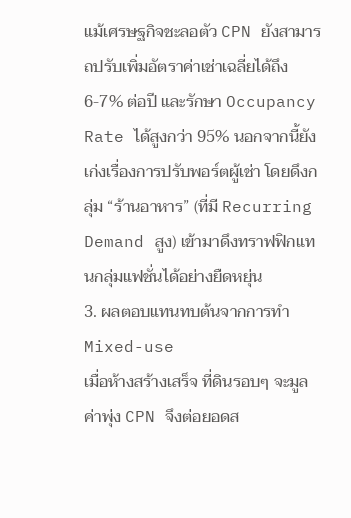แม้เศรษฐกิจชะลอตัว CPN ยังสามารถปรับเพิ่มอัตราค่าเช่าเฉลี่ยได้ถึง 6-7% ต่อปี และรักษา Occupancy Rate ได้สูงกว่า 95% นอกจากนี้ยังเก่งเรื่องการปรับพอร์ตผู้เช่า โดยดึงกลุ่ม “ร้านอาหาร” (ที่มี Recurring Demand สูง) เข้ามาดึงทราฟฟิกแทนกลุ่มแฟชั่นได้อย่างยืดหยุ่น
3. ผลตอบแทนทบต้นจากการทำ Mixed-use
เมื่อห้างสร้างเสร็จ ที่ดินรอบๆ จะมูลค่าพุ่ง CPN จึงต่อยอดส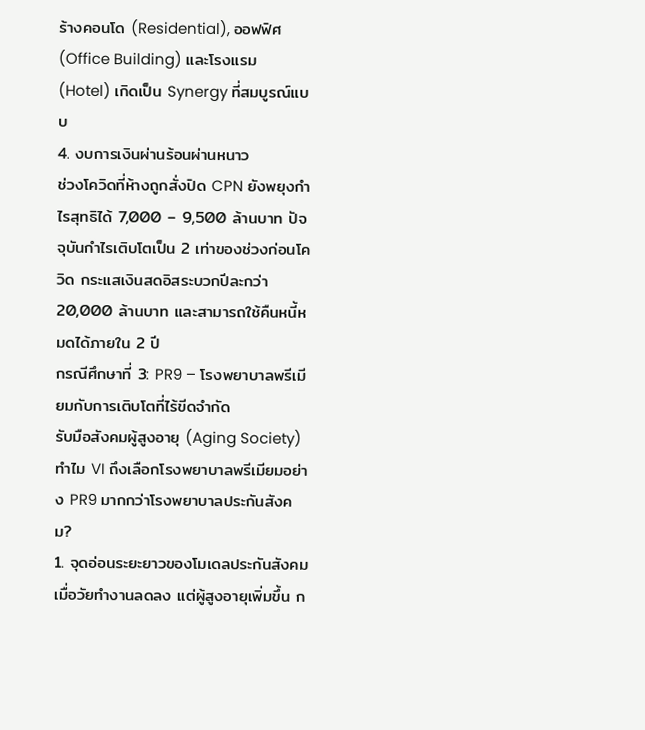ร้างคอนโด (Residential), ออฟฟิศ (Office Building) และโรงแรม (Hotel) เกิดเป็น Synergy ที่สมบูรณ์แบบ
4. งบการเงินผ่านร้อนผ่านหนาว
ช่วงโควิดที่ห้างถูกสั่งปิด CPN ยังพยุงกำไรสุทธิได้ 7,000 – 9,500 ล้านบาท ปัจจุบันกำไรเติบโตเป็น 2 เท่าของช่วงก่อนโควิด กระแสเงินสดอิสระบวกปีละกว่า 20,000 ล้านบาท และสามารถใช้คืนหนี้หมดได้ภายใน 2 ปี
กรณีศึกษาที่ 3: PR9 – โรงพยาบาลพรีเมียมกับการเติบโตที่ไร้ขีดจำกัด
รับมือสังคมผู้สูงอายุ (Aging Society) ทำไม VI ถึงเลือกโรงพยาบาลพรีเมียมอย่าง PR9 มากกว่าโรงพยาบาลประกันสังคม?
1. จุดอ่อนระยะยาวของโมเดลประกันสังคม
เมื่อวัยทำงานลดลง แต่ผู้สูงอายุเพิ่มขึ้น ก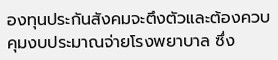องทุนประกันสังคมจะตึงตัวและต้องควบคุมงบประมาณจ่ายโรงพยาบาล ซึ่ง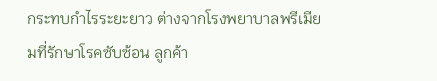กระทบกำไรระยะยาว ต่างจากโรงพยาบาลพรีเมียมที่รักษาโรคซับซ้อน ลูกค้า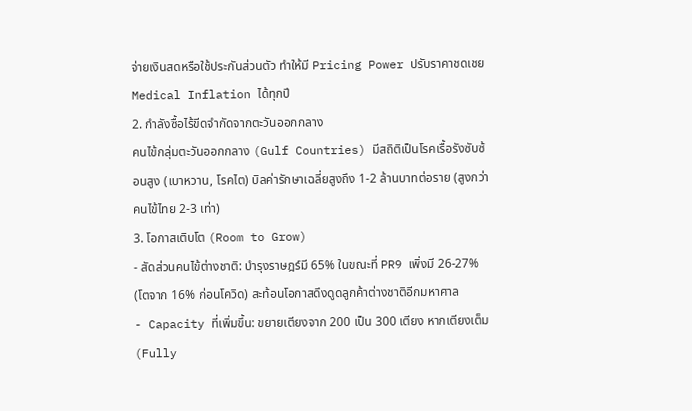จ่ายเงินสดหรือใช้ประกันส่วนตัว ทำให้มี Pricing Power ปรับราคาชดเชย Medical Inflation ได้ทุกปี
2. กำลังซื้อไร้ขีดจำกัดจากตะวันออกกลาง
คนไข้กลุ่มตะวันออกกลาง (Gulf Countries) มีสถิติเป็นโรคเรื้อรังซับซ้อนสูง (เบาหวาน, โรคไต) บิลค่ารักษาเฉลี่ยสูงถึง 1-2 ล้านบาทต่อราย (สูงกว่าคนไข้ไทย 2-3 เท่า)
3. โอกาสเติบโต (Room to Grow)
- สัดส่วนคนไข้ต่างชาติ: บำรุงราษฎร์มี 65% ในขณะที่ PR9 เพิ่งมี 26-27% (โตจาก 16% ก่อนโควิด) สะท้อนโอกาสดึงดูดลูกค้าต่างชาติอีกมหาศาล
- Capacity ที่เพิ่มขึ้น: ขยายเตียงจาก 200 เป็น 300 เตียง หากเตียงเต็ม (Fully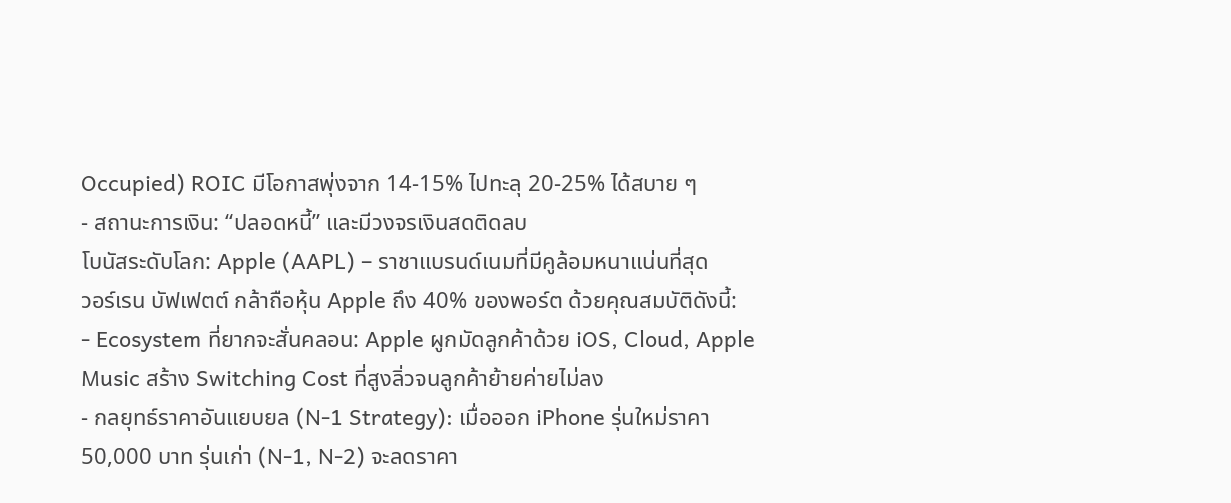Occupied) ROIC มีโอกาสพุ่งจาก 14-15% ไปทะลุ 20-25% ได้สบาย ๆ
- สถานะการเงิน: “ปลอดหนี้” และมีวงจรเงินสดติดลบ
โบนัสระดับโลก: Apple (AAPL) – ราชาแบรนด์เนมที่มีคูล้อมหนาแน่นที่สุด
วอร์เรน บัฟเฟตต์ กล้าถือหุ้น Apple ถึง 40% ของพอร์ต ด้วยคุณสมบัติดังนี้:
- Ecosystem ที่ยากจะสั่นคลอน: Apple ผูกมัดลูกค้าด้วย iOS, Cloud, Apple Music สร้าง Switching Cost ที่สูงลิ่วจนลูกค้าย้ายค่ายไม่ลง
- กลยุทธ์ราคาอันแยบยล (N-1 Strategy): เมื่อออก iPhone รุ่นใหม่ราคา 50,000 บาท รุ่นเก่า (N-1, N-2) จะลดราคา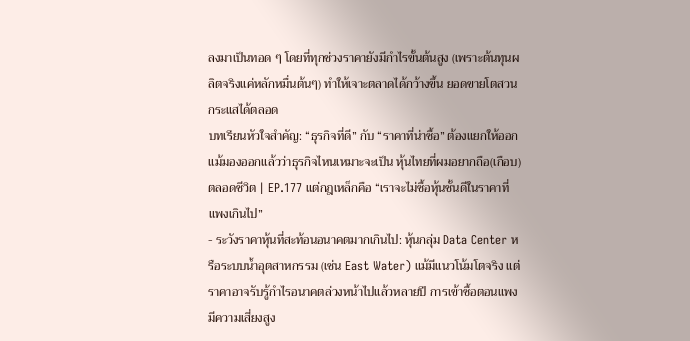ลงมาเป็นทอด ๆ โดยที่ทุกช่วงราคายังมีกำไรขั้นต้นสูง (เพราะต้นทุนผลิตจริงแค่หลักหมื่นต้นๆ) ทำให้เจาะตลาดได้กว้างขึ้น ยอดขายโตสวนกระแสได้ตลอด
บทเรียนหัวใจสำคัญ: “ธุรกิจที่ดี” กับ “ราคาที่น่าซื้อ” ต้องแยกให้ออก
แม้มองออกแล้วว่าธุรกิจไหนเหมาะจะเป็น หุ้นไทยที่ผมอยากถือ(เกือบ)ตลอดชีวิต | EP.177 แต่กฎเหล็กคือ “เราจะไม่ซื้อหุ้นชั้นดีในราคาที่แพงเกินไป”
- ระวังราคาหุ้นที่สะท้อนอนาคตมากเกินไป: หุ้นกลุ่ม Data Center หรือระบบน้ำอุตสาหกรรม (เช่น East Water) แม้มีแนวโน้มโตจริง แต่ราคาอาจรับรู้กำไรอนาคตล่วงหน้าไปแล้วหลายปี การเข้าซื้อตอนแพงมีความเสี่ยงสูง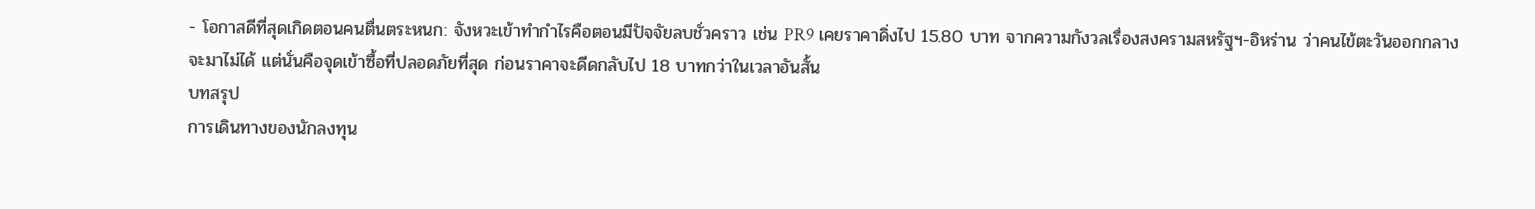- โอกาสดีที่สุดเกิดตอนคนตื่นตระหนก: จังหวะเข้าทำกำไรคือตอนมีปัจจัยลบชั่วคราว เช่น PR9 เคยราคาดิ่งไป 15.80 บาท จากความกังวลเรื่องสงครามสหรัฐฯ-อิหร่าน ว่าคนไข้ตะวันออกกลางจะมาไม่ได้ แต่นั่นคือจุดเข้าซื้อที่ปลอดภัยที่สุด ก่อนราคาจะดีดกลับไป 18 บาทกว่าในเวลาอันสั้น
บทสรุป
การเดินทางของนักลงทุน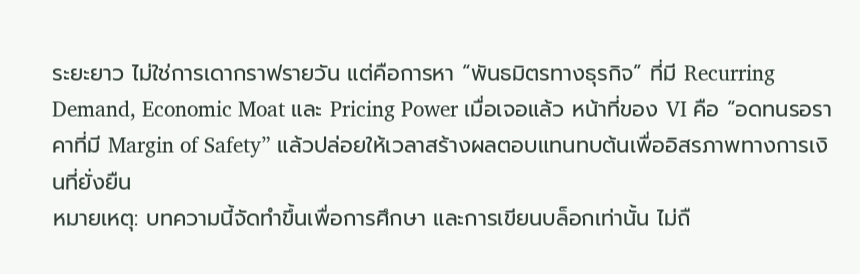ระยะยาว ไม่ใช่การเดากราฟรายวัน แต่คือการหา “พันธมิตรทางธุรกิจ” ที่มี Recurring Demand, Economic Moat และ Pricing Power เมื่อเจอแล้ว หน้าที่ของ VI คือ “อดทนรอราคาที่มี Margin of Safety” แล้วปล่อยให้เวลาสร้างผลตอบแทนทบต้นเพื่ออิสรภาพทางการเงินที่ยั่งยืน
หมายเหตุ: บทความนี้จัดทำขึ้นเพื่อการศึกษา และการเขียนบล็อกเท่านั้น ไม่ถื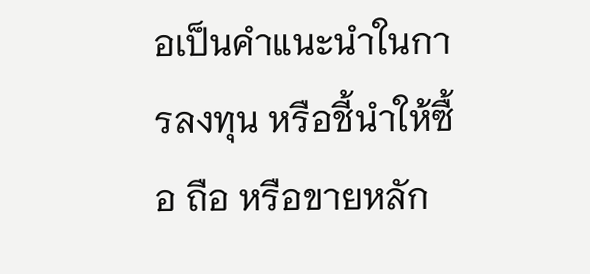อเป็นคำแนะนำในการลงทุน หรือชี้นำให้ซื้อ ถือ หรือขายหลัก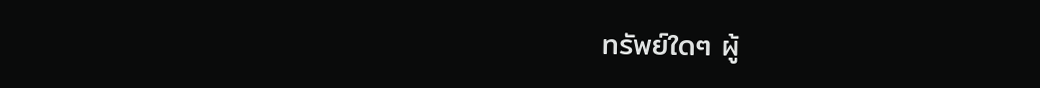ทรัพย์ใดๆ ผู้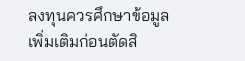ลงทุนควรศึกษาข้อมูลเพิ่มเติมก่อนตัดสิ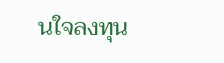นใจลงทุน